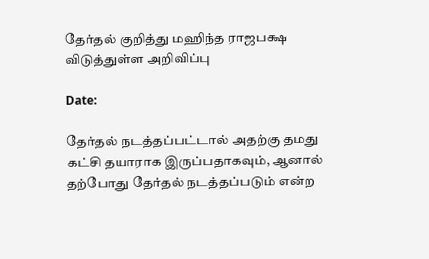தேர்தல் குறித்து மஹிந்த ராஜபக்ஷ விடுத்துள்ள அறிவிப்பு

Date:

தேர்தல் நடத்தப்பட்டால் அதற்கு தமது கட்சி தயாராக இருப்பதாகவும், ஆனால் தற்போது தேர்தல் நடத்தப்படும் என்ற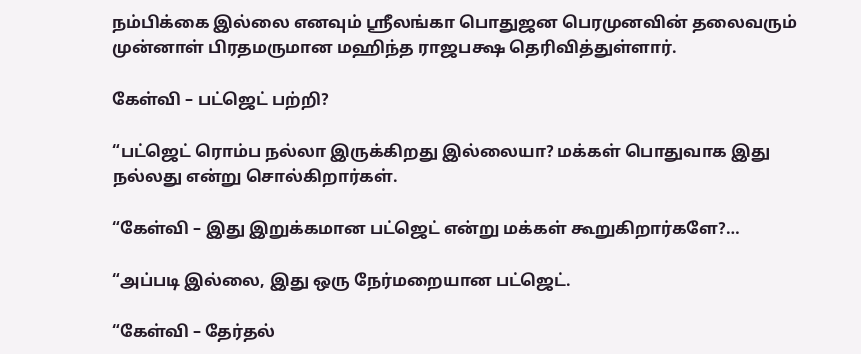நம்பிக்கை இல்லை எனவும் ஸ்ரீலங்கா பொதுஜன பெரமுனவின் தலைவரும் முன்னாள் பிரதமருமான மஹிந்த ராஜபக்ஷ தெரிவித்துள்ளார்.

கேள்வி – பட்ஜெட் பற்றி?

“பட்ஜெட் ரொம்ப நல்லா இருக்கிறது இல்லையா? மக்கள் பொதுவாக இது நல்லது என்று சொல்கிறார்கள்.

“கேள்வி – இது இறுக்கமான பட்ஜெட் என்று மக்கள் கூறுகிறார்களே?…

“அப்படி இல்லை, இது ஒரு நேர்மறையான பட்ஜெட்.

“கேள்வி – தேர்தல்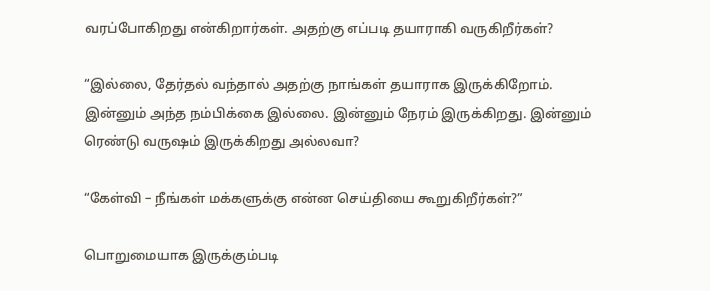வரப்போகிறது என்கிறார்கள். அதற்கு எப்படி தயாராகி வருகிறீர்கள்?

“இல்லை, தேர்தல் வந்தால் அதற்கு நாங்கள் தயாராக இருக்கிறோம். இன்னும் அந்த நம்பிக்கை இல்லை. இன்னும் நேரம் இருக்கிறது. இன்னும் ரெண்டு வருஷம் இருக்கிறது அல்லவா?

“கேள்வி – நீங்கள் மக்களுக்கு என்ன செய்தியை கூறுகிறீர்கள்?”

பொறுமையாக இருக்கும்படி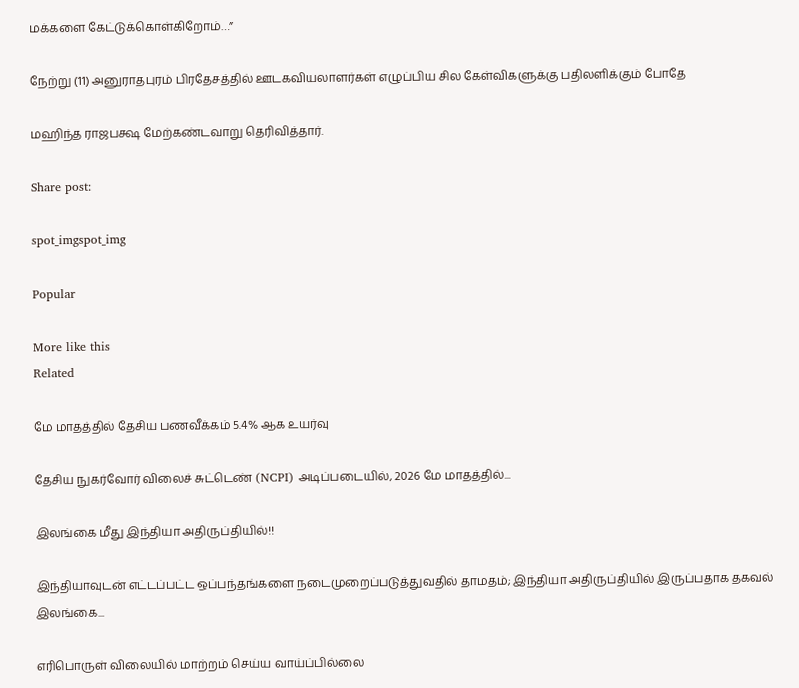மக்களை கேட்டுக்கொள்கிறோம்…”

நேற்று (11) அனுராதபுரம் பிரதேசத்தில் ஊடகவியலாளர்கள் எழுப்பிய சில கேள்விகளுக்கு பதிலளிக்கும் போதே

மஹிந்த ராஜபக்ஷ மேற்கண்டவாறு தெரிவித்தார்.

Share post:

spot_imgspot_img

Popular

More like this
Related

மே மாதத்தில் தேசிய பணவீக்கம் 5.4% ஆக உயர்வு

தேசிய நுகர்வோர் விலைச் சுட்டெண் (NCPI) அடிப்படையில், 2026 மே மாதத்தில்...

இலங்கை மீது இந்தியா அதிருப்தியில்!!

இந்தியாவுடன் எட்டப்பட்ட ஒப்பந்தங்களை நடைமுறைப்படுத்துவதில் தாமதம்; இந்தியா அதிருப்தியில் இருப்பதாக தகவல் இலங்கை...

எரிபொருள் விலையில் மாற்றம் செய்ய வாய்ப்பில்லை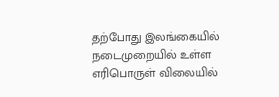தற்போது இலங்கையில் நடைமுறையில் உள்ள எரிபொருள் விலையில்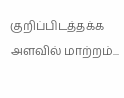குறிப்பிடத்தக்க அளவில் மாற்றம்...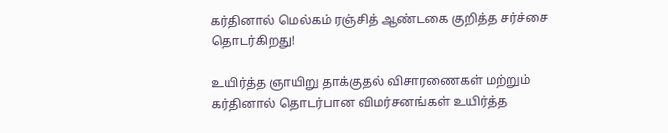கர்தினால் மெல்கம் ரஞ்சித் ஆண்டகை குறித்த சர்ச்சை தொடர்கிறது!

உயிர்த்த ஞாயிறு தாக்குதல் விசாரணைகள் மற்றும் கர்தினால் தொடர்பான விமர்சனங்கள் உயிர்த்த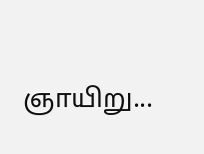ஞாயிறு...